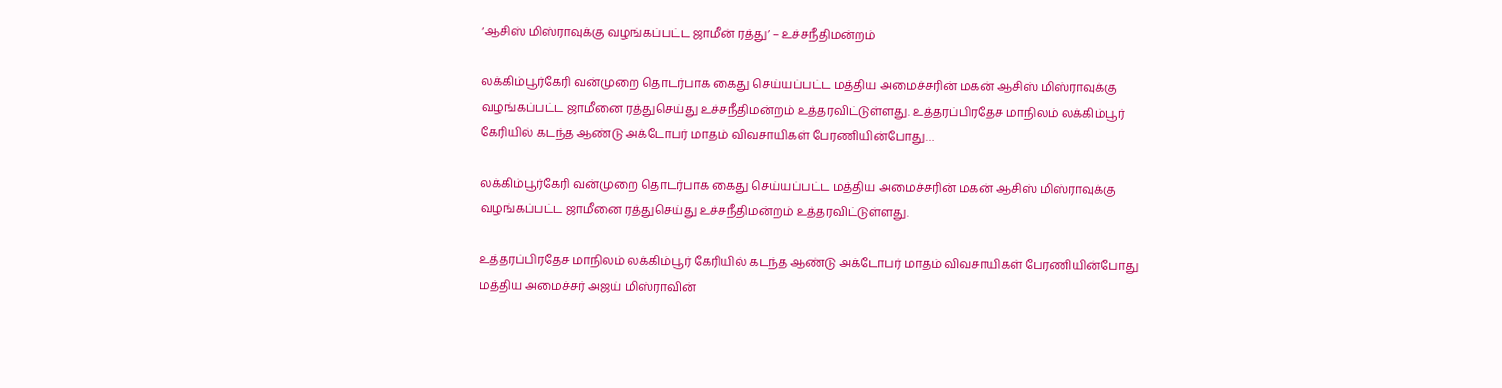‘ஆசிஸ் மிஸ்ராவுக்கு வழங்கப்பட்ட ஜாமீன் ரத்து’ – உச்சநீதிமன்றம்

லக்கிம்பூர்கேரி வன்முறை தொடர்பாக கைது செய்யப்பட்ட மத்திய அமைச்சரின் மகன் ஆசிஸ் மிஸ்ராவுக்கு வழங்கப்பட்ட ஜாமீனை ரத்துசெய்து உச்சநீதிமன்றம் உத்தரவிட்டுள்ளது. உத்தரப்பிரதேச மாநிலம் லக்கிம்பூர் கேரியில் கடந்த ஆண்டு அக்டோபர் மாதம் விவசாயிகள் பேரணியின்போது…

லக்கிம்பூர்கேரி வன்முறை தொடர்பாக கைது செய்யப்பட்ட மத்திய அமைச்சரின் மகன் ஆசிஸ் மிஸ்ராவுக்கு வழங்கப்பட்ட ஜாமீனை ரத்துசெய்து உச்சநீதிமன்றம் உத்தரவிட்டுள்ளது.

உத்தரப்பிரதேச மாநிலம் லக்கிம்பூர் கேரியில் கடந்த ஆண்டு அக்டோபர் மாதம் விவசாயிகள் பேரணியின்போது மத்திய அமைச்சர் அஜய் மிஸ்ராவின்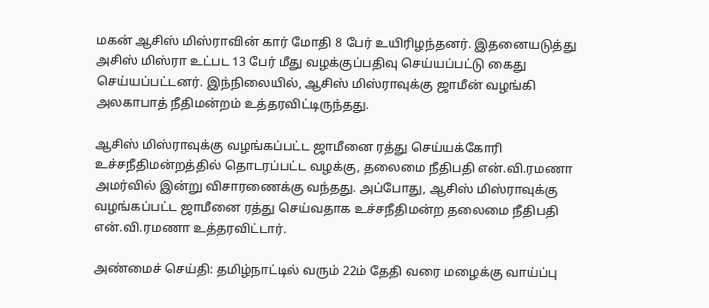மகன் ஆசிஸ் மிஸ்ராவின் கார் மோதி 8 பேர் உயிரிழந்தனர். இதனையடுத்து அசிஸ் மிஸ்ரா உட்பட 13 பேர் மீது வழக்குப்பதிவு செய்யப்பட்டு கைது செய்யப்பட்டனர். இந்நிலையில், ஆசிஸ் மிஸ்ராவுக்கு ஜாமீன் வழங்கி அலகாபாத் நீதிமன்றம் உத்தரவிட்டிருந்தது.

ஆசிஸ் மிஸ்ராவுக்கு வழங்கப்பட்ட ஜாமீனை ரத்து செய்யக்கோரி உச்சநீதிமன்றத்தில் தொடரப்பட்ட வழக்கு, தலைமை நீதிபதி என்.வி.ரமணா அமர்வில் இன்று விசாரணைக்கு வந்தது. அப்போது, ஆசிஸ் மிஸ்ராவுக்கு வழங்கப்பட்ட ஜாமீனை ரத்து செய்வதாக உச்சநீதிமன்ற தலைமை நீதிபதி என்.வி.ரமணா உத்தரவிட்டார்.

அண்மைச் செய்தி: தமிழ்நாட்டில் வரும் 22ம் தேதி வரை மழைக்கு வாய்ப்பு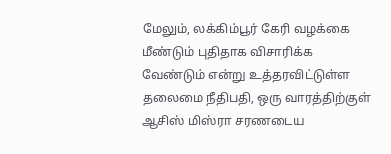மேலும், லக்கிம்பூர் கேரி வழக்கை மீண்டும் புதிதாக விசாரிக்க வேண்டும் என்று உத்தரவிட்டுள்ள தலைமை நீதிபதி, ஒரு வாரத்திற்குள் ஆசிஸ் மிஸ்ரா சரணடைய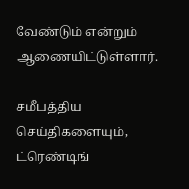வேண்டும் என்றும் ஆணையிட்டுள்ளார்.

சமீபத்திய செய்திகளையும், ட்ரெண்டிங்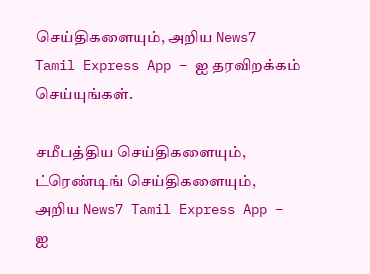செய்திகளையும், அறிய News7 Tamil Express App – ஐ தரவிறக்கம் செய்யுங்கள்.

சமீபத்திய செய்திகளையும், ட்ரெண்டிங் செய்திகளையும், அறிய News7 Tamil Express App – ஐ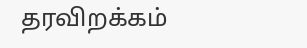தரவிறக்கம்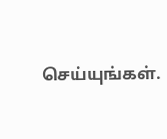செய்யுங்கள்.